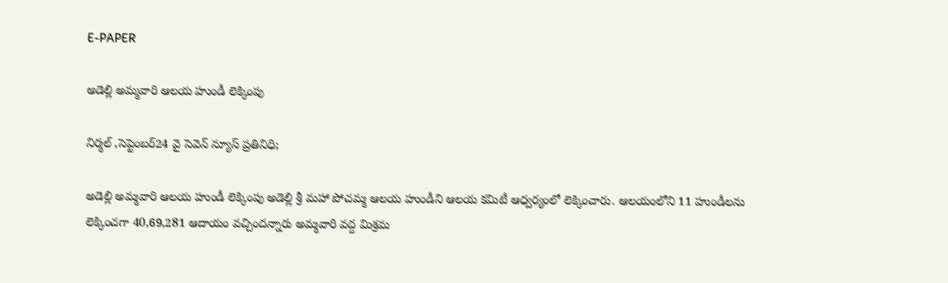E-PAPER

అడెల్లి అమ్మవారి ఆలయ హుండీ లెక్కింపు

నిర్మల్ ,సెప్టెంబర్24 వై సెవెన్ న్యూస్ ప్రతినిధి;

అడెల్లి అమ్మవారి ఆలయ హుండీ లెక్కింపు అడెల్లి శ్రీ మహా పోచమ్మ ఆలయ హుండీని ఆలయ కమిటీ ఆధ్వర్యంలో లెక్కించారు. ఆలయంలోని 11 హుండీలను లెక్కించగా 40,69,281 ఆదాయం వచ్చిందన్నారు అమ్మవారి వద్ద మిశ్రమ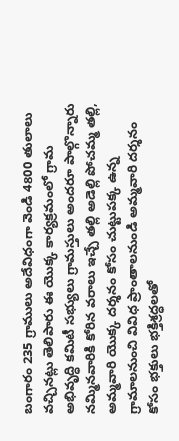బంగారం 235 గ్రాములు అదేవిధంగా వెండి 4800 తులాలు వచ్చినట్లు తెలిపారు ఈ యొక్క కార్యక్రమంలో గ్రామ అభివృద్ధి కమిటీ సభ్యులు గ్రామస్తులు అందరూ పాల్గొన్నారు నమ్మినవారికి కోరిన వరాలు ఇచ్చే తల్లి అడెల్లి పోచమ్మ తల్లి, అమ్మవారి యొక్క దర్శనం కోసం చుట్టుపక్క ఉన్న గ్రామాలనుంచి వివిధ ప్రాంతాలనుండి అమ్మవారి దర్శనం కోసం భక్తులు భక్తిశ్రద్ధలతో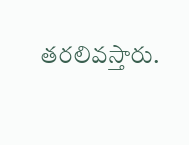తరలివస్తారు.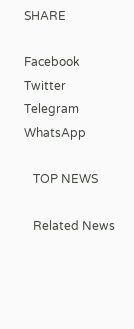SHARE

Facebook
Twitter
Telegram
WhatsApp

   TOP NEWS

   Related News